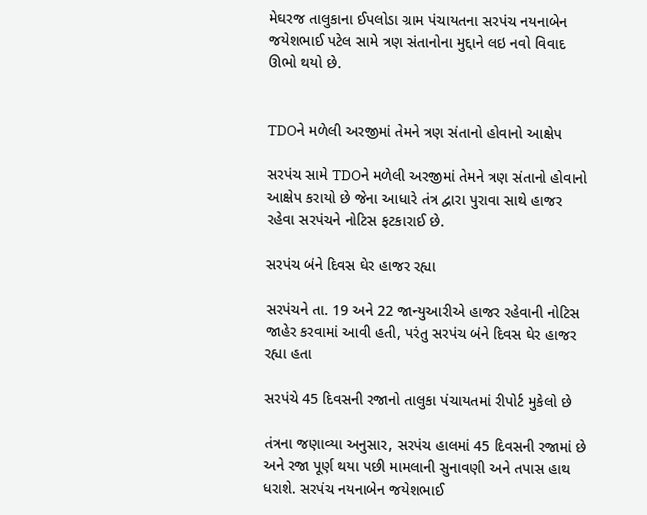મેઘરજ તાલુકાના ઈપલોડા ગ્રામ પંચાયતના સરપંચ નયનાબેન જયેશભાઈ પટેલ સામે ત્રણ સંતાનોના મુદ્દાને લઇ નવો વિવાદ ઊભો થયો છે.


TDOને મળેલી અરજીમાં તેમને ત્રણ સંતાનો હોવાનો આક્ષેપ

સરપંચ સામે TDOને મળેલી અરજીમાં તેમને ત્રણ સંતાનો હોવાનો આક્ષેપ કરાયો છે જેના આધારે તંત્ર દ્વારા પુરાવા સાથે હાજર રહેવા સરપંચને નોટિસ ફટકારાઈ છે.

સરપંચ બંને દિવસ ઘેર હાજર રહ્યા

સરપંચને તા. 19 અને 22 જાન્યુઆરીએ હાજર રહેવાની નોટિસ જાહેર કરવામાં આવી હતી, પરંતુ સરપંચ બંને દિવસ ઘેર હાજર રહ્યા હતા

સરપંચે 45 દિવસની રજાનો તાલુકા પંચાયતમાં રીપોર્ટ મુકેલો છે

તંત્રના જણાવ્યા અનુસાર, સરપંચ હાલમાં 45 દિવસની રજામાં છે અને રજા પૂર્ણ થયા પછી મામલાની સુનાવણી અને તપાસ હાથ ધરાશે. સરપંચ નયનાબેન જયેશભાઈ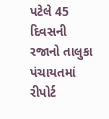પટેલે 45 દિવસની રજાનો તાલુકા પંચાયતમાં રીપોર્ટ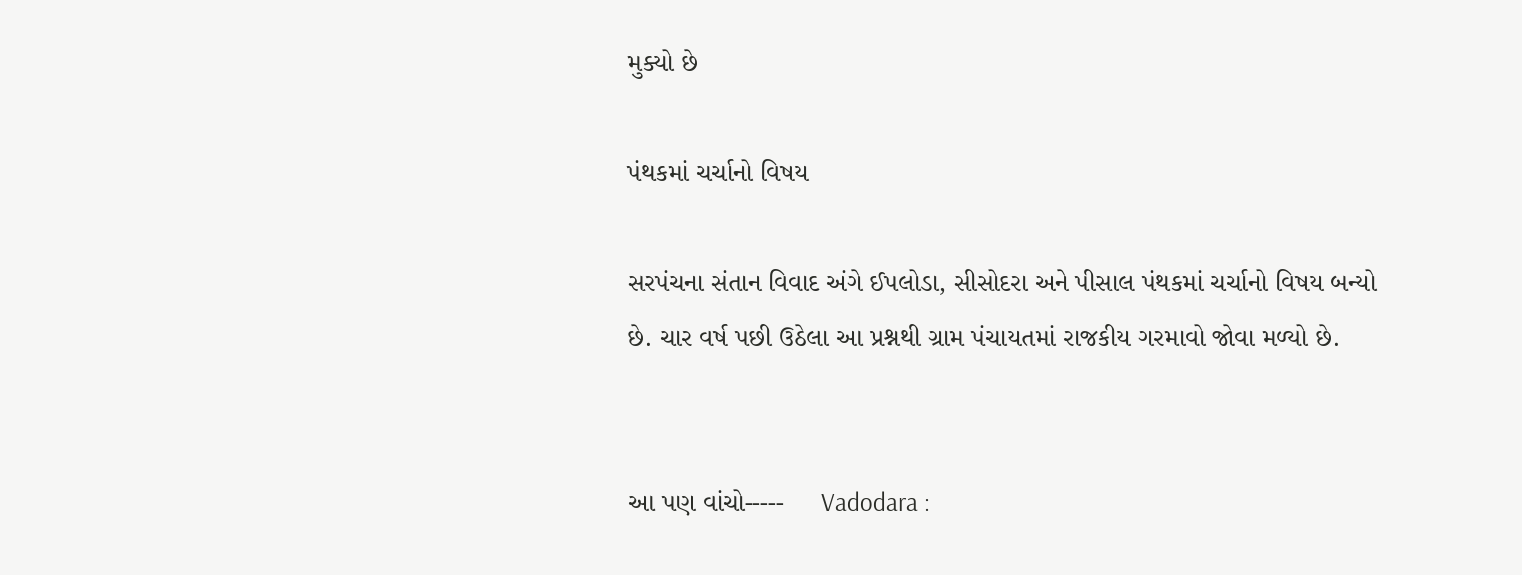મુક્યો છે

પંથકમાં ચર્ચાનો વિષય

સરપંચના સંતાન વિવાદ અંગે ઈપલોડા, સીસોદરા અને પીસાલ પંથકમાં ચર્ચાનો વિષય બન્યો છે. ચાર વર્ષ પછી ઉઠેલા આ પ્રશ્નથી ગ્રામ પંચાયતમાં રાજકીય ગરમાવો જોવા મળ્યો છે.


આ પણ વાંચો-----     Vadodara :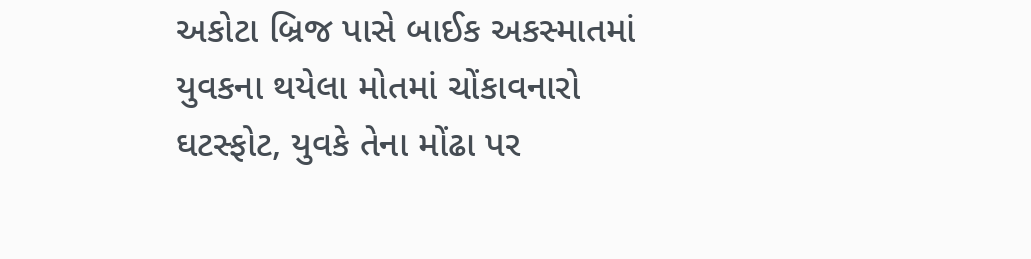અકોટા બ્રિજ પાસે બાઈક અકસ્માતમાં યુવકના થયેલા મોતમાં ચોંકાવનારો ઘટસ્ફોટ, યુવકે તેના મોંઢા પર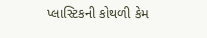પ્લાસ્ટિકની કોથળી કેમ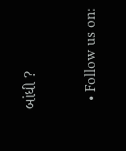બાંધી ?

  • Follow us on: